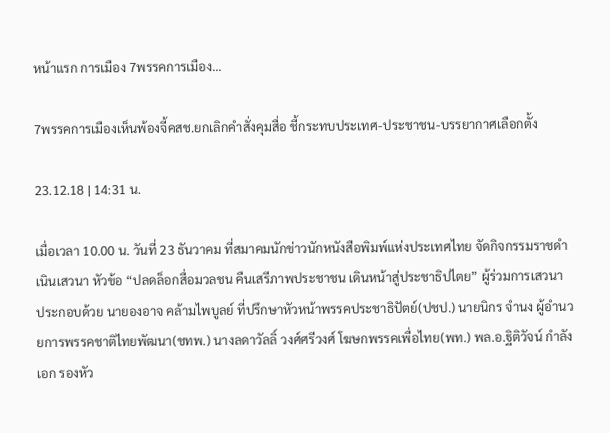หน้าแรก การเมือง 7พรรคการเมือง...

7พรรคการเมืองเห็นพ้องจี้คสช.ยกเลิกคำสั่งคุมสื่อ ชี้กระทบประเทศ-ประชาชน-บรรยากาศเลือกตั้ง

23.12.18 | 14:31 น.

เมื่อเวลา 10.00 น. วันที่ 23 ธันวาคม ที่สมาคมนักข่าวนักหนังสือพิมพ์แห่งประเทศไทย จัดกิจกรรมราชดำเนินเสวนา หัวข้อ “ปลดล็อกสื่อมวลชน คืนเสรีภาพประชาชน เดินหน้าสู่ประชาธิปไตย” ผู้ร่วมการเสวนา ประกอบด้วย นายองอาจ คล้ามไพบูลย์ ที่ปรึกษาหัวหน้าพรรคประชาธิปัตย์(ปชป.) นายนิกร จำนง ผู้อำนวยการพรรคชาติไทยพัฒนา(ชทพ.) นางลดาวัลลิ์ วงศ์ศรีวงศ์ โฆษกพรรคเพื่อไทย(พท.) พล.อ.ฐิติวัจน์ กำลังเอก รองหัว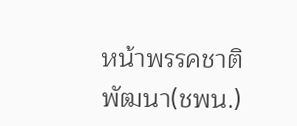หน้าพรรคชาติพัฒนา(ชพน.)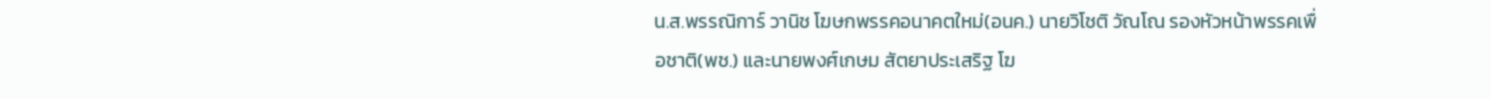น.ส.พรรณิการ์ วานิช โฆษกพรรคอนาคตใหม่(อนค.) นายวิโชติ วัณโณ รองหัวหน้าพรรคเพื่อชาติ(พช.) และนายพงศ์เกษม สัตยาประเสริฐ โฆ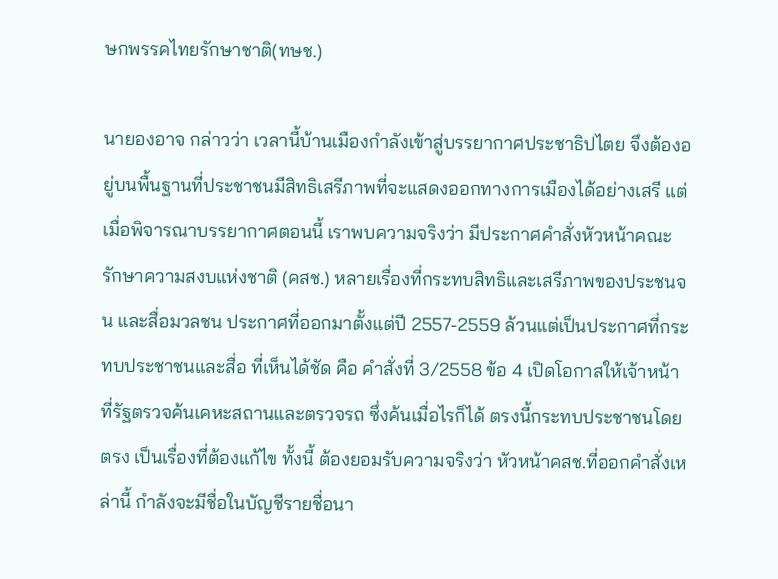ษกพรรคไทยรักษาชาติ(ทษช.)

นายองอาจ กล่าวว่า เวลานี้บ้านเมืองกำลังเข้าสู่บรรยากาศประชาธิปไตย จึงต้องอยู่บนพื้นฐานที่ประชาชนมีสิทธิเสรีภาพที่จะแสดงออกทางการเมืองได้อย่างเสรี แต่เมื่อพิจารณาบรรยากาศตอนนี้ เราพบความจริงว่า มีประกาศคำสั่งหัวหน้าคณะรักษาความสงบแห่งชาติ (คสช.) หลายเรื่องที่กระทบสิทธิและเสรีภาพของประชนจน และสื่อมวลชน ประกาศที่ออกมาตั้งแต่ปี 2557-2559 ล้วนแต่เป็นประกาศที่กระทบประชาชนและสื่อ ที่เห็นได้ชัด คือ คำสั่งที่ 3/2558 ข้อ 4 เปิดโอกาสให้เจ้าหน้าที่รัฐตรวจค้นเคหะสถานและตรวจรถ ซึ่งค้นเมื่อไรก็ได้ ตรงนี้กระทบประชาชนโดยตรง เป็นเรื่องที่ต้องแก้ไข ทั้งนี้ ต้องยอมรับความจริงว่า หัวหน้าคสช.ที่ออกคำสั่งเหล่านี้ กำลังจะมีชื่อในบัญชีรายชื่อนา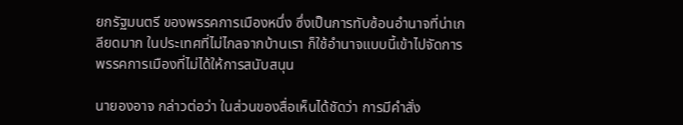ยกรัฐมนตรี ของพรรคการเมืองหนึ่ง ซึ่งเป็นการทับซ้อนอำนาจที่น่าเกลียดมาก ในประเทศที่ไม่ไกลจากบ้านเรา ก็ใช้อำนาจแบบนี้เข้าไปจัดการพรรคการเมืองที่ไม่ได้ให้การสนับสนุน

นายองอาจ กล่าวต่อว่า ในส่วนของสื่อเห็นได้ชัดว่า การมีคำสั่ง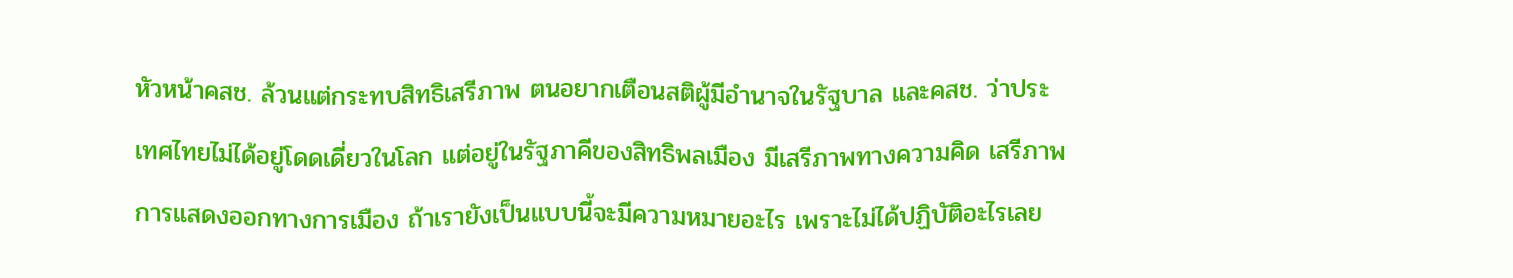หัวหน้าคสช. ล้วนแต่กระทบสิทธิเสรีภาพ ตนอยากเตือนสติผู้มีอำนาจในรัฐบาล และคสช. ว่าประเทศไทยไม่ได้อยู่โดดเดี่ยวในโลก แต่อยู่ในรัฐภาคีของสิทธิพลเมือง มีเสรีภาพทางความคิด เสรีภาพการแสดงออกทางการเมือง ถ้าเรายังเป็นแบบนี้จะมีความหมายอะไร เพราะไม่ได้ปฏิบัติอะไรเลย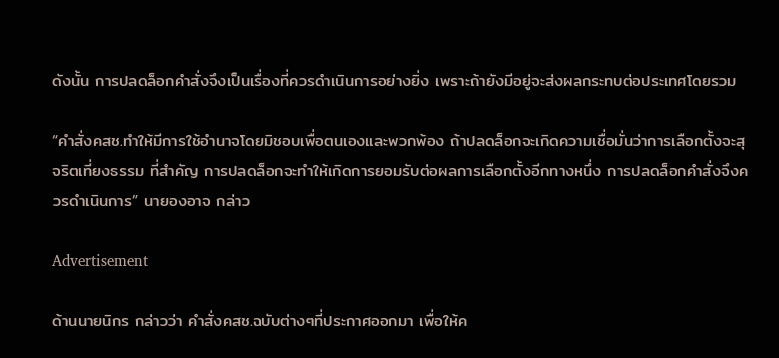ดังนั้น การปลดล็อกคำสั่งจึงเป็นเรื่องที่ควรดำเนินการอย่างยิ่ง เพราะถ้ายังมีอยู่จะส่งผลกระทบต่อประเทศโดยรวม

“คำสั่งคสช.ทำให้มีการใช้อำนาจโดยมิชอบเพื่อตนเองและพวกพ้อง ถ้าปลดล็อกจะเกิดความเชื่อมั่นว่าการเลือกตั้งจะสุจริตเที่ยงธรรม ที่สำคัญ การปลดล็อกจะทำให้เกิดการยอมรับต่อผลการเลือกตั้งอีกทางหนึ่ง การปลดล็อกคำสั่งจึงควรดำเนินการ” นายองอาจ กล่าว

Advertisement

ด้านนายนิกร กล่าวว่า คำสั่งคสช.ฉบับต่างๆที่ประกาศออกมา เพื่อให้ค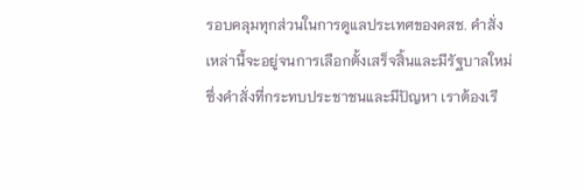รอบคลุมทุกส่วนในการดูแลประเทศของคสช. คำสั่งเหล่านี้จะอยู่จนการเลือกตั้งเสร็จสิ้นและมีรัฐบาลใหม่ ซึ่งคำสั่งที่กระทบประชาชนและมีปัญหา เราต้องเรี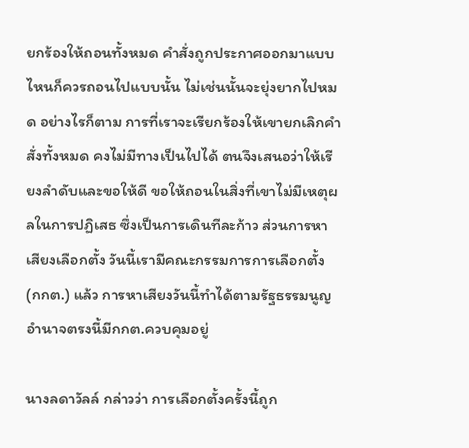ยกร้องให้ถอนทั้งหมด คำสั่งถูกประกาศออกมาแบบไหนก็ควรถอนไปแบบนั้น ไม่เช่นนั้นจะยุ่งยากไปหมด อย่างไรก็ตาม การที่เราจะเรียกร้องให้เขายกเลิกคำสั่งทั้งหมด คงไม่มีทางเป็นไปได้ ตนจึงเสนอว่าให้เรียงลำดับและขอให้ดี ขอให้ถอนในสิ่งที่เขาไม่มีเหตุผลในการปฏิเสธ ซึ่งเป็นการเดินทีละก้าว ส่วนการหาเสียงเลือกตั้ง วันนี้เรามีคณะกรรมการการเลือกตั้ง (กกต.) แล้ว การหาเสียงวันนี้ทำได้ตามรัฐธรรมนูญ อำนาจตรงนี้มีกกต.ควบคุมอยู่

นางลดาวัลล์ กล่าวว่า การเลือกตั้งครั้งนี้ถูก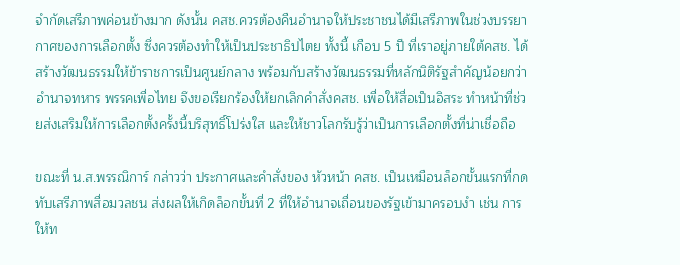จำกัดเสรีภาพค่อนข้างมาก ดังนั้น คสช.ควรต้องคืนอำนาจให้ประชาชนได้มีเสรีภาพในช่วงบรรยากาศของการเลือกตั้ง ซึ่งควรต้องทำให้เป็นประชาธิปไตย ทั้งนี้ เกือบ 5 ปี ที่เราอยู่ภายใต้คสช. ได้สร้างวัฒนธรรมให้ข้าราชการเป็นศูนย์กลาง พร้อมกับสร้างวัฒนธรรมที่หลักนิติรัฐสำคัญน้อยกว่าอำนาจทหาร พรรคเพื่อไทย จึงขอเรียกร้องให้ยกเลิกคำสั่งคสช. เพื่อให้สื่อเป็นอิสระ ทำหน้าที่ช่วยส่งเสริมให้การเลือกตั้งครั้งนี้บริสุทธิ์โปร่งใส และให้ชาวโลกรับรู้ว่าเป็นการเลือกตั้งที่น่าเชื่อถือ

ขณะที่ น.ส.พรรณิการ์ กล่าวว่า ประกาศและคำสั่งของ หัวหน้า คสช. เป็นเหมือนล็อกขั้นแรกที่กดทับเสรีภาพสื่อมวลชน ส่งผลให้เกิดล็อกขั้นที่ 2 ที่ให้อำนาจเถื่อนของรัฐเข้ามาครอบงำ เช่น การให้ท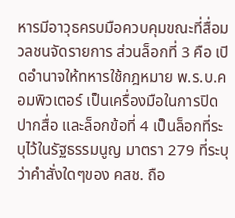หารมีอาวุธครบมือควบคุมขณะที่สื่อมวลชนจัดรายการ ส่วนล็อกที่ 3 คือ เปิดอำนาจให้ทหารใช้กฎหมาย พ.ร.บ.คอมพิวเตอร์ เป็นเครื่องมือในการปิดปากสื่อ และล็อกข้อที่ 4 เป็นล็อกที่ระบุไว้ในรัฐธรรมนูญ มาตรา 279 ที่ระบุว่าคำสั่งใดๆของ คสช. ถือ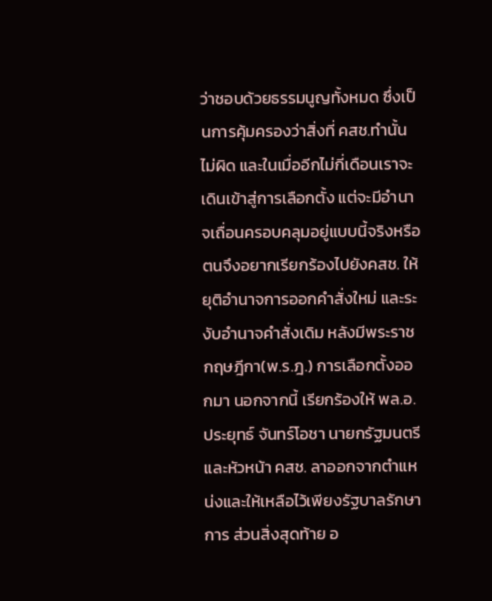ว่าชอบด้วยธรรมนูญทั้งหมด ซึ่งเป็นการคุ้มครองว่าสิ่งที่ คสช.ทำนั้นไม่ผิด และในเมื่ออีกไม่กี่เดือนเราจะเดินเข้าสู่การเลือกตั้ง แต่จะมีอำนาจเถื่อนครอบคลุมอยู่แบบนี้จริงหรือ ตนจึงอยากเรียกร้องไปยังคสช. ให้ยุติอำนาจการออกคำสั่งใหม่ และระงับอำนาจคำสั่งเดิม หลังมีพระราชกฤษฎีกา(พ.ร.ฎ.) การเลือกตั้งออกมา นอกจากนี้ เรียกร้องให้ พล.อ.ประยุทธ์ จันทร์โอชา นายกรัฐมนตรีและหัวหน้า คสช. ลาออกจากตำแหน่งและให้เหลือไว้เพียงรัฐบาลรักษาการ ส่วนสิ่งสุดท้าย อ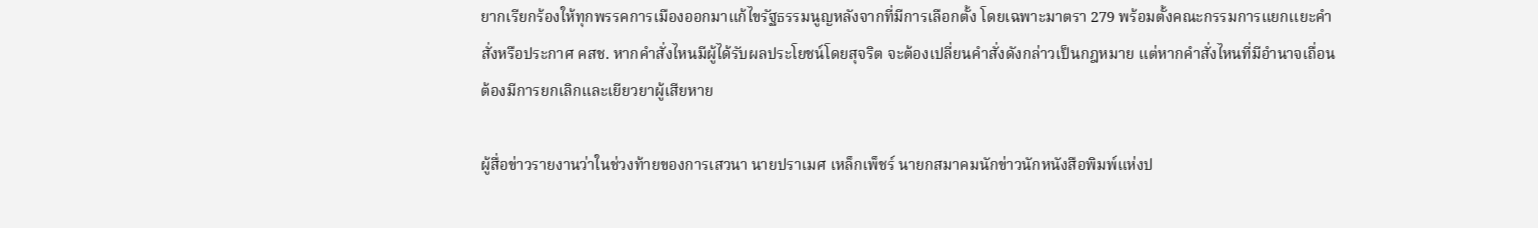ยากเรียกร้องให้ทุกพรรคการเมืองออกมาแก้ไขรัฐธรรมนูญหลังจากที่มีการเลือกตั้ง โดยเฉพาะมาตรา 279 พร้อมตั้งคณะกรรมการแยกเเยะคำสั่งหรือประกาศ คสช. หากคำสั่งไหนมีผู้ได้รับผลประโยชน์โดยสุจริต จะต้องเปลี่ยนคำสั่งดังกล่าวเป็นกฎหมาย แต่หากคำสั่งไหนที่มีอำนาจเถื่อน ต้องมีการยกเลิกและเยียวยาผู้เสียหาย

ผู้สื่อข่าวรายงานว่าในช่วงท้ายของการเสวนา นายปราเมศ เหล็กเพ็ชร์ นายกสมาคมนักข่าวนักหนังสือพิมพ์แห่งป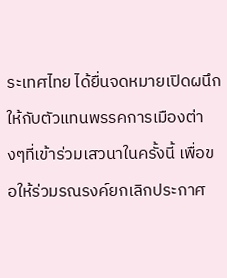ระเทศไทย ได้ยื่นจดหมายเปิดผนึกให้กับตัวแทนพรรคการเมืองต่างๆที่เข้าร่วมเสวนาในครั้งนี้ เพื่อขอให้ร่วมรณรงค์ยกเลิกประกาศ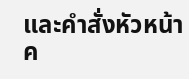และคำสั่งหัวหน้า ค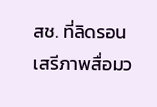สช. ที่ลิดรอนเสรีภาพสื่อมว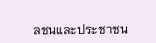ลชนและประชาชน